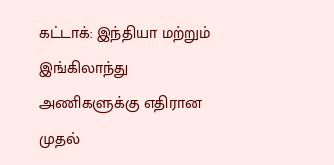கட்டாக்: இந்தியா மற்றும் இங்கிலாந்து அணிகளுக்கு எதிரான முதல்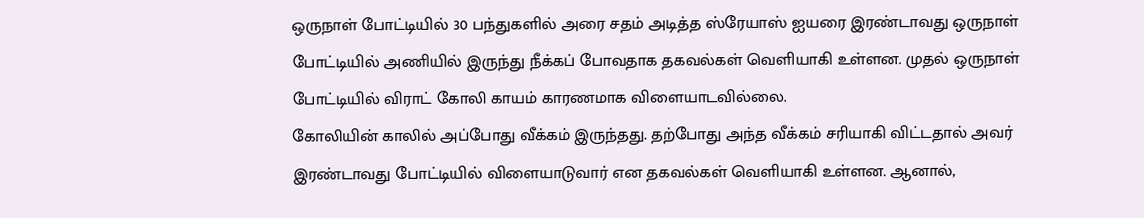ஒருநாள் போட்டியில் 30 பந்துகளில் அரை சதம் அடித்த ஸ்ரேயாஸ் ஐயரை இரண்டாவது ஒருநாள் போட்டியில் அணியில் இருந்து நீக்கப் போவதாக தகவல்கள் வெளியாகி உள்ளன. முதல் ஒருநாள் போட்டியில் விராட் கோலி காயம் காரணமாக விளையாடவில்லை.
கோலியின் காலில் அப்போது வீக்கம் இருந்தது. தற்போது அந்த வீக்கம் சரியாகி விட்டதால் அவர் இரண்டாவது போட்டியில் விளையாடுவார் என தகவல்கள் வெளியாகி உள்ளன. ஆனால்,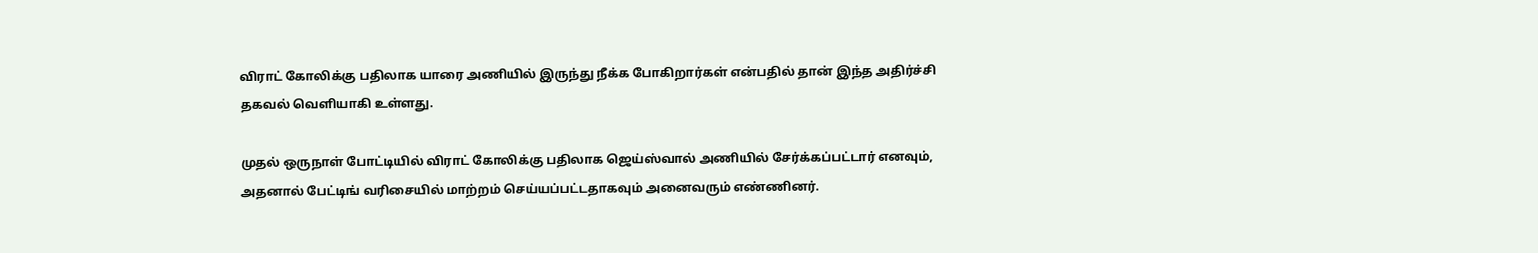விராட் கோலிக்கு பதிலாக யாரை அணியில் இருந்து நீக்க போகிறார்கள் என்பதில் தான் இந்த அதிர்ச்சி தகவல் வெளியாகி உள்ளது.

முதல் ஒருநாள் போட்டியில் விராட் கோலிக்கு பதிலாக ஜெய்ஸ்வால் அணியில் சேர்க்கப்பட்டார் எனவும், அதனால் பேட்டிங் வரிசையில் மாற்றம் செய்யப்பட்டதாகவும் அனைவரும் எண்ணினர்.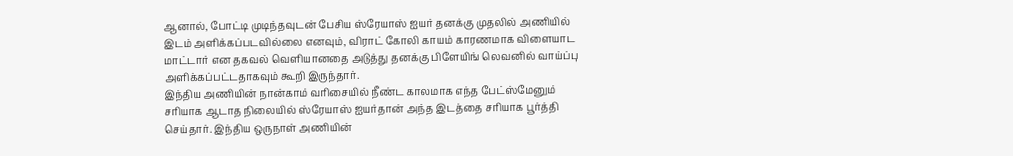ஆனால், போட்டி முடிந்தவுடன் பேசிய ஸ்ரேயாஸ் ஐயர் தனக்கு முதலில் அணியில் இடம் அளிக்கப்படவில்லை எனவும், விராட் கோலி காயம் காரணமாக விளையாட மாட்டார் என தகவல் வெளியானதை அடுத்து தனக்கு பிளேயிங் லெவனில் வாய்ப்பு அளிக்கப்பட்டதாகவும் கூறி இருந்தார்.
இந்திய அணியின் நான்காம் வரிசையில் நீண்ட காலமாக எந்த பேட்ஸ்மேனும் சரியாக ஆடாத நிலையில் ஸ்ரேயாஸ் ஐயர்தான் அந்த இடத்தை சரியாக பூர்த்தி செய்தார். இந்திய ஒருநாள் அணியின்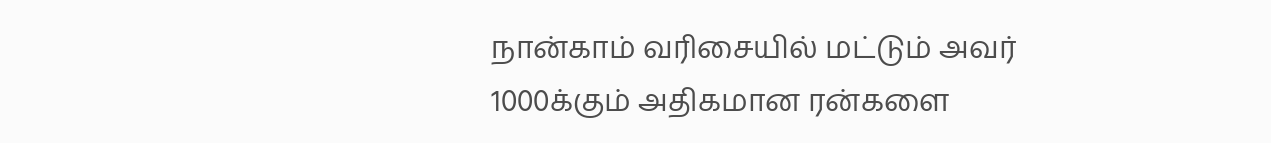நான்காம் வரிசையில் மட்டும் அவர் 1000க்கும் அதிகமான ரன்களை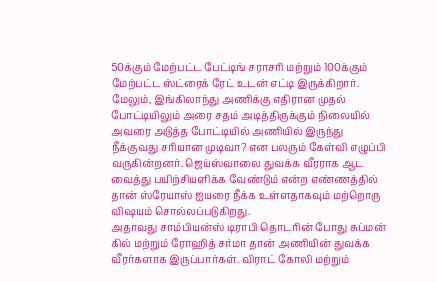50க்கும் மேற்பட்ட பேட்டிங் சராசரி மற்றும் 100க்கும் மேற்பட்ட ஸ்ட்ரைக் ரேட் உடன் எட்டி இருக்கிறார்.
மேலும், இங்கிலாந்து அணிக்கு எதிரான முதல் போட்டியிலும் அரை சதம் அடித்திருக்கும் நிலையில் அவரை அடுத்த போட்டியில் அணியில் இருந்து நீக்குவது சரியான முடிவா? என பலரும் கேள்வி எழுப்பி வருகின்றனர். ஜெய்ஸ்வாலை துவக்க வீரராக ஆட வைத்து பயிற்சியளிக்க வேண்டும் என்ற எண்ணத்தில் தான் ஸ்ரேயாஸ் ஐயரை நீக்க உள்ளதாகவும் மற்றொரு விஷயம் சொல்லப்படுகிறது.
அதாவது சாம்பியன்ஸ் டிராபி தொடரின் போது சுப்மன் கில் மற்றும் ரோஹித் சர்மா தான் அணியின் துவக்க வீரர்களாக இருப்பார்கள். விராட் கோலி மற்றும்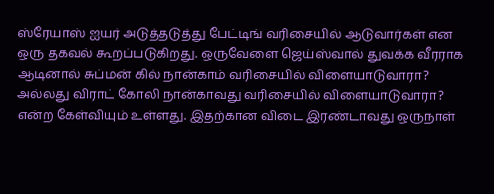ஸ்ரேயாஸ் ஐயர் அடுத்தடுத்து பேட்டிங் வரிசையில் ஆடுவார்கள் என ஒரு தகவல் கூறப்படுகிறது. ஒருவேளை ஜெய்ஸ்வால் துவக்க வீரராக ஆடினால் சுப்மன் கில் நான்காம் வரிசையில் விளையாடுவாரா? அல்லது விராட் கோலி நான்காவது வரிசையில் விளையாடுவாரா? என்ற கேள்வியும் உள்ளது. இதற்கான விடை இரண்டாவது ஒருநாள்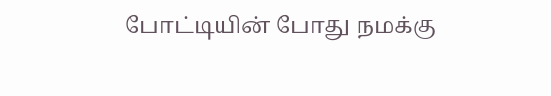போட்டியின் போது நமக்கு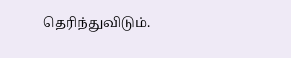தெரிந்துவிடும்.